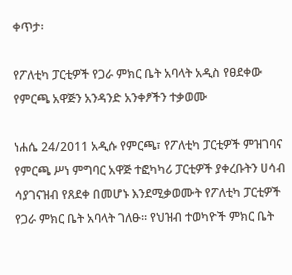ቀጥታ፡

የፖለቲካ ፓርቲዎች የጋራ ምክር ቤት አባላት አዲስ የፀደቀው የምርጫ አዋጅን አንዳንድ አንቀፆችን ተቃወሙ

ነሐሴ 24/2011 አዲሱ የምርጫ፣ የፖለቲካ ፓርቲዎች ምዝገባና የምርጫ ሥነ ምግባር አዋጅ ተፎካካሪ ፓርቲዎች ያቀረቡትን ሀሳብ ሳያገናዝብ የጸደቀ በመሆኑ እንደሚቃወሙት የፖለቲካ ፓርቲዎች የጋራ ምክር ቤት አባላት ገለፁ። የህዝብ ተወካዮች ምክር ቤት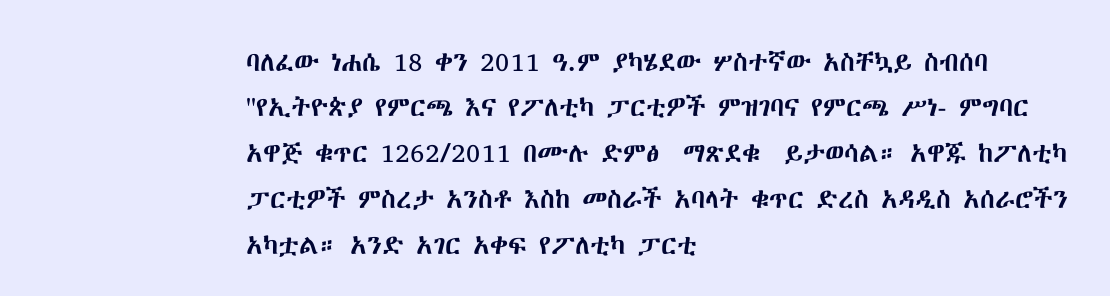ባለፈው ነሐሴ 18 ቀን 2011 ዓ.ም ያካሄደው ሦስተኛው አስቸኳይ ስብሰባ  ''የኢትዮጵያ የምርጫ እና የፖለቲካ ፓርቲዎች ምዝገባና የምርጫ ሥነ- ምግባር አዋጅ ቁጥር 1262/2011 በሙሉ ድምፅ  ማጽደቁ  ይታወሳል። አዋጁ ከፖለቲካ ፓርቲዎች ምስረታ አንስቶ እስከ መስራች አባላት ቁጥር ድረስ አዳዲስ አሰራሮችን አካቷል። አንድ አገር አቀፍ የፖለቲካ ፓርቲ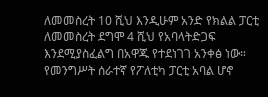ለመመስረት 10 ሺህ እንዲሁም አንድ የክልል ፓርቲ ለመመስረት ደግሞ 4 ሺህ የአባላትድጋፍ እንደሚያስፈልግ በአዋጁ የተደነገገ አንቀፅ ነው። የመንግሥት ሰራተኛ የፖለቲካ ፓርቲ አባል ሆኖ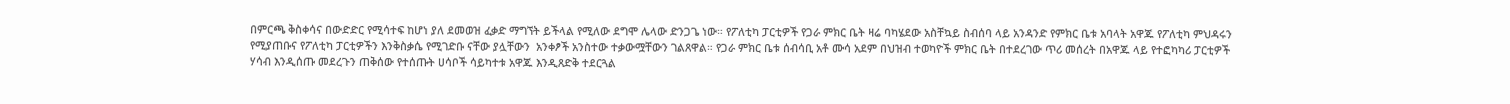በምርጫ ቅስቀሳና በውድድር የሚሳተፍ ከሆነ ያለ ደመወዝ ፈቃድ ማግኘት ይችላል የሚለው ደግሞ ሌላው ድንጋጌ ነው። የፖለቲካ ፓርቲዎች የጋራ ምክር ቤት ዛሬ ባካሄደው አስቸኳይ ስብሰባ ላይ አንዳንድ የምክር ቤቱ አባላት አዋጁ የፖለቲካ ምህዳሩን የሚያጠቡና የፖለቲካ ፓርቲዎችን እንቅስቃሴ የሚገድቡ ናቸው ያሏቸውን  አንቀፆች አንስተው ተቃውሟቸውን ገልጸዋል። የጋራ ምክር ቤቱ ሰብሳቢ አቶ ሙሳ አደም በህዝብ ተወካዮች ምክር ቤት በተደረገው ጥሪ መሰረት በአዋጁ ላይ የተፎካካሪ ፓርቲዎች ሃሳብ እንዲሰጡ መደረጉን ጠቅሰው የተሰጡት ሀሳቦች ሳይካተቱ አዋጁ እንዲጸድቅ ተደርጓል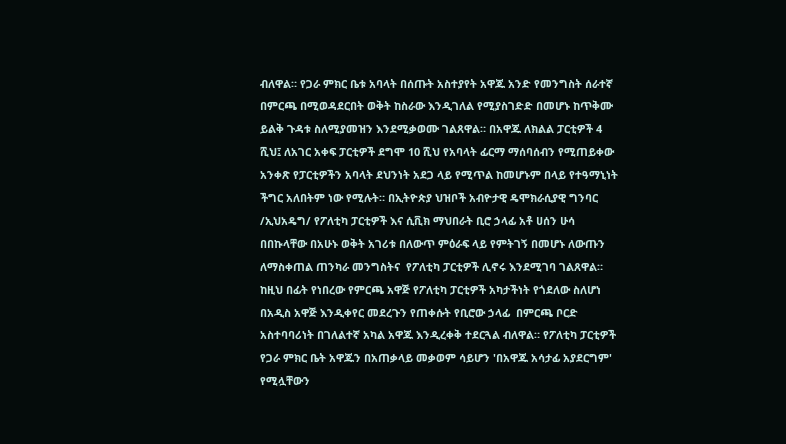ብለዋል። የጋራ ምክር ቤቱ አባላት በሰጡት አስተያየት አዋጁ አንድ የመንግስት ሰራተኛ በምርጫ በሚወዳደርበት ወቅት ከስራው እንዲገለል የሚያስገድድ በመሆኑ ከጥቅሙ ይልቅ ጉዳቱ ስለሚያመዝን እንደሚቃወሙ ገልጸዋል። በአዋጁ ለክልል ፓርቲዎች 4 ሺህ፤ ለአገር አቀፍ ፓርቲዎች ደግሞ 10 ሺህ የአባላት ፊርማ ማሰባሰብን የሚጠይቀው አንቀጽ የፓርቲዎችን አባላት ደህንነት አደጋ ላይ የሚጥል ከመሆኑም በላይ የተዓማኒነት ችግር አለበትም ነው የሚሉት። በኢትዮጵያ ህዝቦች አብዮታዊ ዴሞክራሲያዊ ግንባር /ኢህአዴግ/ የፖለቲካ ፓርቲዎች እና ሲቪክ ማህበራት ቢሮ ኃላፊ አቶ ሀሰን ሁሳ በበኩላቸው በአሁኑ ወቅት አገሪቱ በለውጥ ምዕራፍ ላይ የምትገኝ በመሆኑ ለውጡን ለማስቀጠል ጠንካራ መንግስትና  የፖለቲካ ፓርቲዎች ሊኖሩ እንደሚገባ ገልጸዋል። ከዚህ በፊት የነበረው የምርጫ አዋጅ የፖለቲካ ፓርቲዎች አካታችነት የጎደለው ስለሆነ በአዲስ አዋጅ እንዲቀየር መደረጉን የጠቀሱት የቢሮው ኃላፊ  በምርጫ ቦርድ አስተባባሪነት በገለልተኛ አካል አዋጁ እንዲረቀቅ ተደርጓል ብለዋል። የፖለቲካ ፓርቲዎች የጋራ ምክር ቤት አዋጁን በአጠቃላይ መቃወም ሳይሆን 'በአዋጁ አሳታፊ አያደርግም' የሚሏቸውን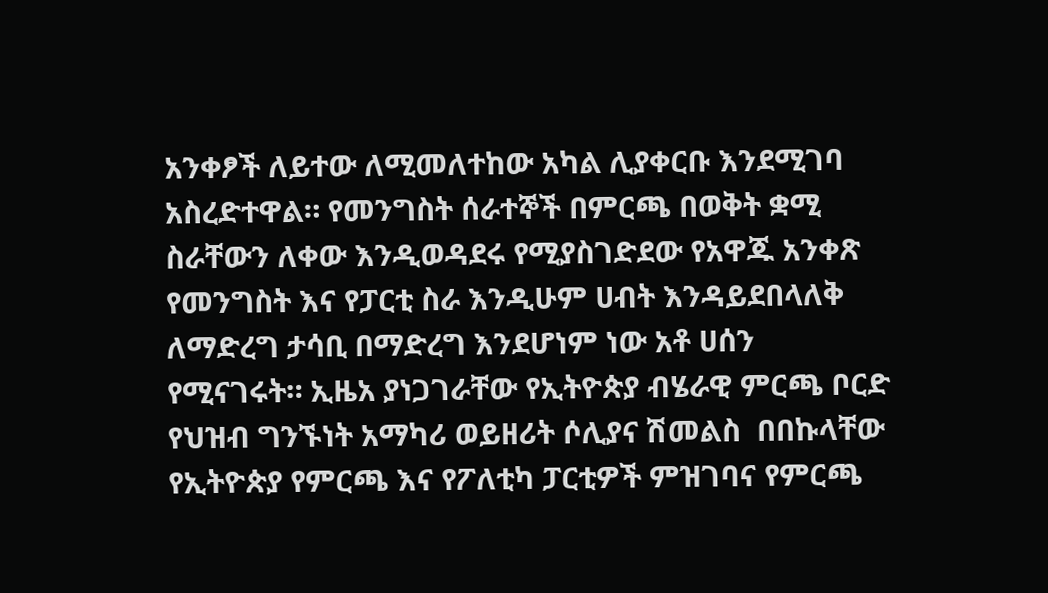አንቀፆች ለይተው ለሚመለተከው አካል ሊያቀርቡ እንደሚገባ አስረድተዋል። የመንግስት ሰራተኞች በምርጫ በወቅት ቋሚ ስራቸውን ለቀው እንዲወዳደሩ የሚያስገድደው የአዋጁ አንቀጽ የመንግስት እና የፓርቲ ስራ እንዲሁም ሀብት እንዳይደበላለቅ ለማድረግ ታሳቢ በማድረግ እንደሆነም ነው አቶ ሀሰን የሚናገሩት። ኢዜአ ያነጋገራቸው የኢትዮጵያ ብሄራዊ ምርጫ ቦርድ የህዝብ ግንኙነት አማካሪ ወይዘሪት ሶሊያና ሽመልስ  በበኩላቸው የኢትዮጵያ የምርጫ እና የፖለቲካ ፓርቲዎች ምዝገባና የምርጫ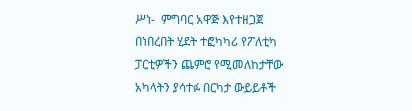ሥነ-  ምግባር አዋጅ እየተዘጋጀ በነበረበት ሂደት ተፎካካሪ የፖለቲካ ፓርቲዎችን ጨምሮ የሚመለከታቸው አካላትን ያሳተፉ በርካታ ውይይቶች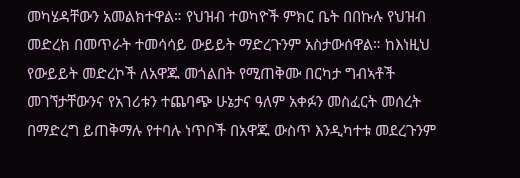መካሄዳቸውን አመልክተዋል። የህዝብ ተወካዮች ምክር ቤት በበኩሉ የህዝብ መድረክ በመጥራት ተመሳሳይ ውይይት ማድረጉንም አስታውሰዋል። ከእነዚህ የውይይት መድረኮች ለአዋጁ መጎልበት የሚጠቅሙ በርካታ ግብኣቶች መገኘታቸውንና የአገሪቱን ተጨባጭ ሁኔታና ዓለም አቀፉን መስፈርት መሰረት በማድረግ ይጠቅማሉ የተባሉ ነጥቦች በአዋጁ ውስጥ እንዲካተቱ መደረጉንም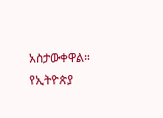አስታውቀዋል።
የኢትዮጵያ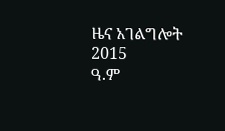ዜና አገልግሎት
2015
ዓ.ም